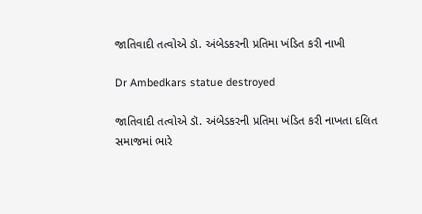જાતિવાદી તત્વોએ ડૉ. અંબેડકરની પ્રતિમા ખંડિત કરી નાખી

Dr Ambedkars statue destroyed

જાતિવાદી તત્વોએ ડૉ. અંબેડકરની પ્રતિમા ખંડિત કરી નાખતા દલિત સમાજમાં ભારે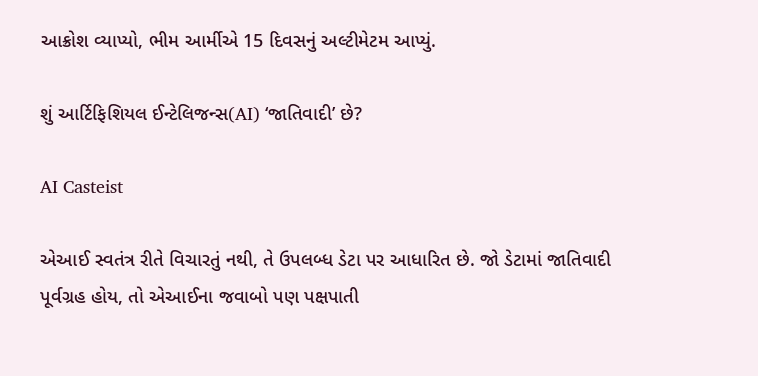આક્રોશ વ્યાપ્યો, ભીમ આર્મીએ 15 દિવસનું અલ્ટીમેટમ આપ્યું.

શું આર્ટિફિશિયલ ઈન્ટેલિજન્સ(AI) ‘જાતિવાદી’ છે?

AI Casteist

એઆઈ સ્વતંત્ર રીતે વિચારતું નથી, તે ઉપલબ્ધ ડેટા પર આધારિત છે. જો ડેટામાં જાતિવાદી પૂર્વગ્રહ હોય, તો એઆઈના જવાબો પણ પક્ષપાતી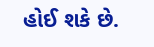હોઈ શકે છે.